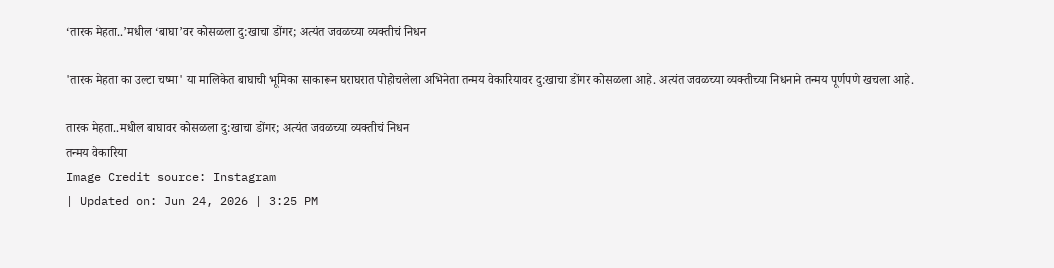‘तारक मेहता..’मधील ‘बाघा’वर कोसळला दु:खाचा डोंगर; अत्यंत जवळच्या व्यक्तीचं निधन

'तारक मेहता का उल्टा चष्मा' या मालिकेत बाघाची भूमिका साकारून घराघरात पोहोचलेला अभिनेता तन्मय वेकारियावर दु:खाचा डोंगर कोसळला आहे. अत्यंत जवळच्या व्यक्तीच्या निधनाने तन्मय पूर्णपणे खचला आहे.

तारक मेहता..मधील बाघावर कोसळला दु:खाचा डोंगर; अत्यंत जवळच्या व्यक्तीचं निधन
तन्मय वेकारिया
Image Credit source: Instagram
| Updated on: Jun 24, 2026 | 3:25 PM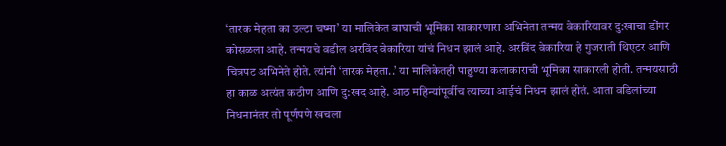‘तारक मेहता का उल्टा चष्मा’ या मालिकेत बाघाची भूमिका साकारणारा अभिनेता तन्मय वेकारियावर दु:खाचा डोंगर कोसळला आहे. तन्मयचे वडील अरविंद वेकारिया यांचं निधन झालं आहे. अरविंद वेकारिया हे गुजराती थिएटर आणि चित्रपट अभिनेते होते. त्यांनी ‘तारक मेहता..’ या मालिकेतही पाहुण्या कलाकाराची भूमिका साकारली होती. तन्मयसाठी हा काळ अत्यंत कठीण आणि दु:खद आहे. आठ महिन्यांपूर्वीच त्याच्या आईचं निधन झालं होतं. आता वडिलांच्या निधनानंतर तो पूर्णपणे खचला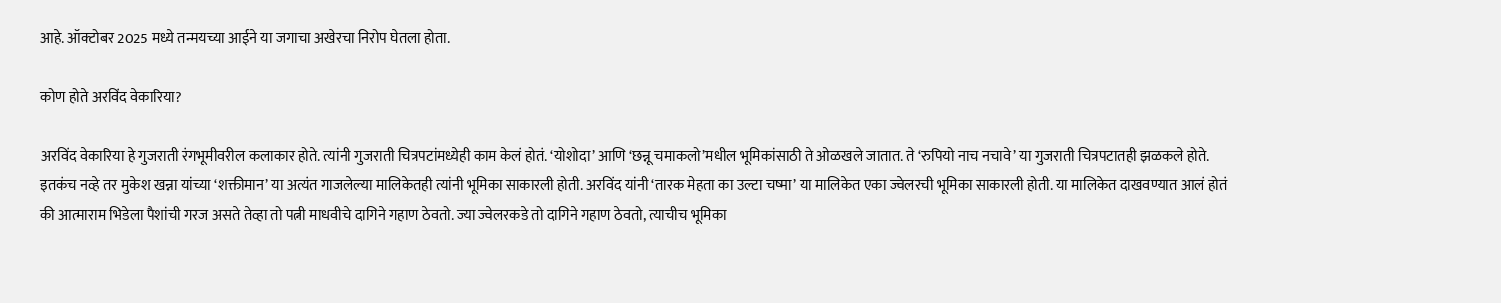आहे. ऑक्टोबर 2025 मध्ये तन्मयच्या आईने या जगाचा अखेरचा निरोप घेतला होता.

कोण होते अरविंद वेकारिया?

अरविंद वेकारिया हे गुजराती रंगभूमीवरील कलाकार होते. त्यांनी गुजराती चित्रपटांमध्येही काम केलं होतं. ‘योशोदा’ आणि ‘छन्नू चमाकलो’मधील भूमिकांसाठी ते ओळखले जातात. ते ‘रुपियो नाच नचावे’ या गुजराती चित्रपटातही झळकले होते. इतकंच नव्हे तर मुकेश खन्ना यांच्या ‘शक्तीमान’ या अत्यंत गाजलेल्या मालिकेतही त्यांनी भूमिका साकारली होती. अरविंद यांनी ‘तारक मेहता का उल्टा चष्मा’ या मालिकेत एका ज्वेलरची भूमिका साकारली होती. या मालिकेत दाखवण्यात आलं होतं की आत्माराम भिडेला पैशांची गरज असते तेव्हा तो पत्नी माधवीचे दागिने गहाण ठेवतो. ज्या ज्वेलरकडे तो दागिने गहाण ठेवतो, त्याचीच भूमिका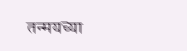तन्मयच्या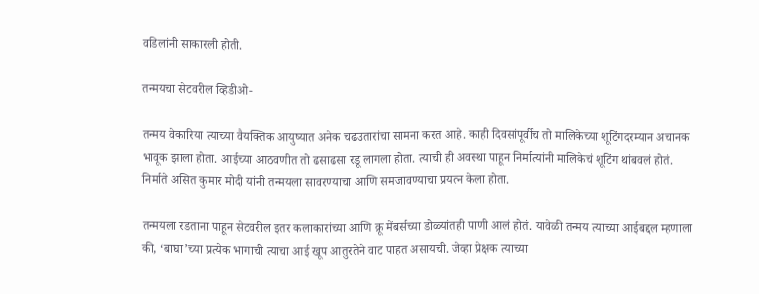वडिलांनी साकारली होती.

तन्मयचा सेटवरील व्हिडीओ-

तन्मय वेकारिया त्याच्या वैयक्तिक आयुष्यात अनेक चढउतारांचा सामना करत आहे. काही दिवसांपूर्वीच तो मालिकेच्या शूटिंगदरम्यान अचानक भावूक झाला होता. आईच्या आठवणीत तो ढसाढसा रडू लागला होता. त्याची ही अवस्था पाहून निर्मात्यांनी मालिकेचं शूटिंग थांबवलं होतं. निर्माते असित कुमार मोदी यांनी तन्मयला सावरण्याचा आणि समजावण्याचा प्रयत्न केला होता.

तन्मयला रडताना पाहून सेटवरील इतर कलाकारांच्या आणि क्रू मेंबर्सच्या डोळ्यांतही पाणी आलं होतं. यावेळी तन्मय त्याच्या आईबद्दल म्हणाला की, ‘बाघा’च्या प्रत्येक भागाची त्याचा आई खूप आतुरतेने वाट पाहत असायची. जेव्हा प्रेक्षक त्याच्या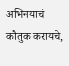अभिनयाचं कौतुक करायचे,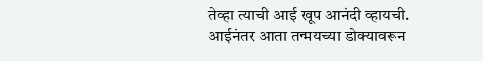तेव्हा त्याची आई खूप आनंदी व्हायची. आईनंतर आता तन्मयच्या डोक्यावरून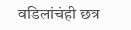वडिलांचंही छत्र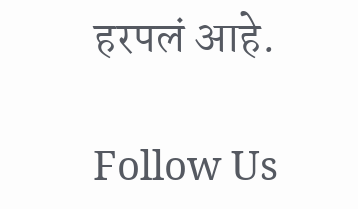हरपलं आहे.

Follow Us